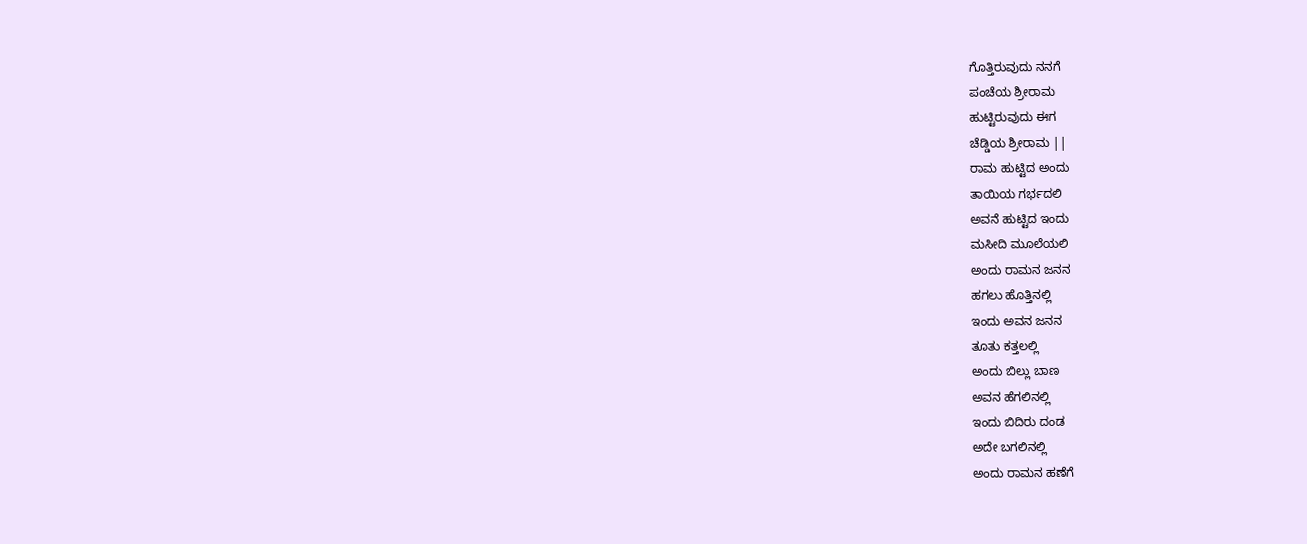ಗೊತ್ತಿರುವುದು ನನಗೆ
ಪಂಚೆಯ ಶ್ರೀರಾಮ
ಹುಟ್ಟಿರುವುದು ಈಗ
ಚೆಡ್ಡಿಯ ಶ್ರೀರಾಮ ||
ರಾಮ ಹುಟ್ಟಿದ ಅಂದು
ತಾಯಿಯ ಗರ್ಭದಲಿ
ಅವನೆ ಹುಟ್ಟಿದ ಇಂದು
ಮಸೀದಿ ಮೂಲೆಯಲಿ
ಅಂದು ರಾಮನ ಜನನ
ಹಗಲು ಹೊತ್ತಿನಲ್ಲಿ
ಇಂದು ಅವನ ಜನನ
ತೂತು ಕತ್ತಲಲ್ಲಿ
ಅಂದು ಬಿಲ್ಲು ಬಾಣ
ಅವನ ಹೆಗಲಿನಲ್ಲಿ
ಇಂದು ಬಿದಿರು ದಂಡ
ಅದೇ ಬಗಲಿನಲ್ಲಿ
ಅಂದು ರಾಮನ ಹಣೆಗೆ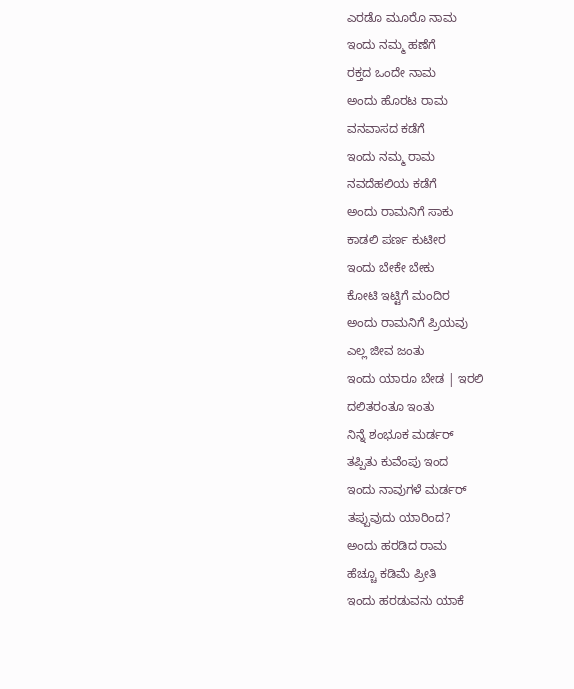ಎರಡೊ ಮೂರೊ ನಾಮ
ಇಂದು ನಮ್ಮ ಹಣೆಗೆ
ರಕ್ತದ ಒಂದೇ ನಾಮ
ಅಂದು ಹೊರಟ ರಾಮ
ವನವಾಸದ ಕಡೆಗೆ
ಇಂದು ನಮ್ಮ ರಾಮ
ನವದೆಹಲಿಯ ಕಡೆಗೆ
ಅಂದು ರಾಮನಿಗೆ ಸಾಕು
ಕಾಡಲಿ ಪರ್ಣ ಕುಟೀರ
ಇಂದು ಬೇಕೇ ಬೇಕು
ಕೋಟಿ ಇಟ್ಟಿಗೆ ಮಂದಿರ
ಅಂದು ರಾಮನಿಗೆ ಪ್ರಿಯವು
ಎಲ್ಲ ಜೀವ ಜಂತು
ಇಂದು ಯಾರೂ ಬೇಡ | ಇರಲಿ
ದಲಿತರಂತೂ ಇಂತು
ನಿನ್ನೆ ಶಂಭೂಕ ಮರ್ಡರ್
ತಪ್ಪಿತು ಕುವೆಂಪು ಇಂದ
ಇಂದು ನಾವುಗಳೆ ಮರ್ಡರ್
ತಪ್ಪುವುದು ಯಾರಿಂದ?
ಅಂದು ಹರಡಿದ ರಾಮ
ಹೆಚ್ಚೂ ಕಡಿಮೆ ಪ್ರೀತಿ
ಇಂದು ಹರಡುವನು ಯಾಕೆ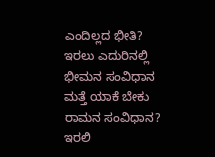ಎಂದಿಲ್ಲದ ಭೀತಿ?
ಇರಲು ಎದುರಿನಲ್ಲಿ
ಭೀಮನ ಸಂವಿಧಾನ
ಮತ್ತೆ ಯಾಕೆ ಬೇಕು
ರಾಮನ ಸಂವಿಧಾನ?
ಇರಲಿ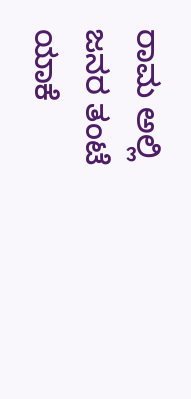ರಾಮ ಅಲ್ಲಿ
ಜನರ ತಂಟೆ ಯಾಕೆ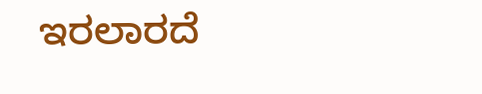ಇರಲಾರದೆ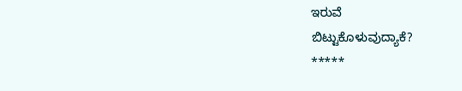ಇರುವೆ
ಬಿಟ್ಟುಕೊಳುವುದ್ಯಾಕೆ?
*****